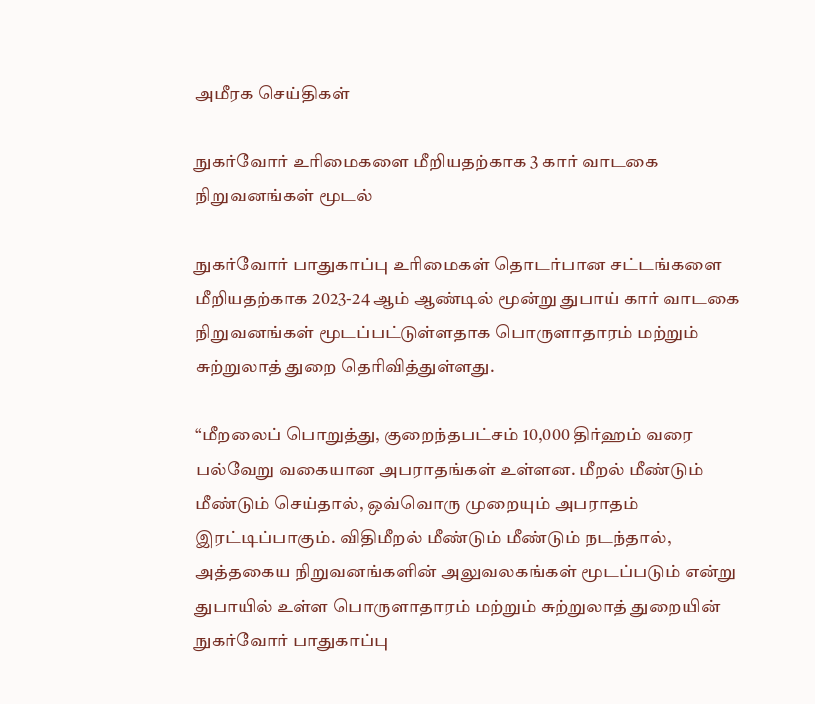அமீரக செய்திகள்

நுகர்வோர் உரிமைகளை மீறியதற்காக 3 கார் வாடகை நிறுவனங்கள் மூடல்

நுகர்வோர் பாதுகாப்பு உரிமைகள் தொடர்பான சட்டங்களை மீறியதற்காக 2023-24 ஆம் ஆண்டில் மூன்று துபாய் கார் வாடகை நிறுவனங்கள் மூடப்பட்டுள்ளதாக பொருளாதாரம் மற்றும் சுற்றுலாத் துறை தெரிவித்துள்ளது.

“மீறலைப் பொறுத்து, குறைந்தபட்சம் 10,000 திர்ஹம் வரை பல்வேறு வகையான அபராதங்கள் உள்ளன. மீறல் மீண்டும் மீண்டும் செய்தால், ஒவ்வொரு முறையும் அபராதம் இரட்டிப்பாகும். விதிமீறல் மீண்டும் மீண்டும் நடந்தால், அத்தகைய நிறுவனங்களின் அலுவலகங்கள் மூடப்படும் என்று துபாயில் உள்ள பொருளாதாரம் மற்றும் சுற்றுலாத் துறையின் நுகர்வோர் பாதுகாப்பு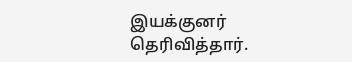இயக்குனர் தெரிவித்தார்.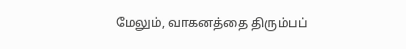மேலும், வாகனத்தை திரும்பப்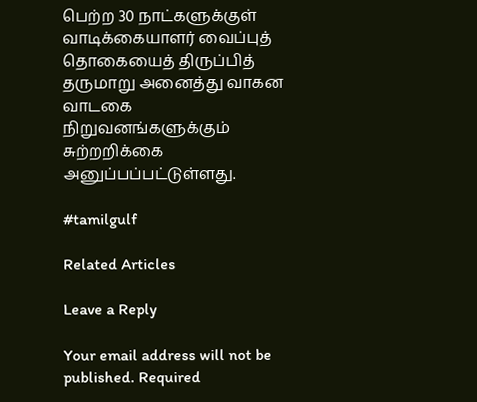பெற்ற 30 நாட்களுக்குள் வாடிக்கையாளர் வைப்புத் தொகையைத் திருப்பித் தருமாறு அனைத்து வாகன வாடகை நிறுவனங்களுக்கும் சுற்றறிக்கை அனுப்பப்பட்டுள்ளது.

#tamilgulf

Related Articles

Leave a Reply

Your email address will not be published. Required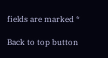fields are marked *

Back to top button